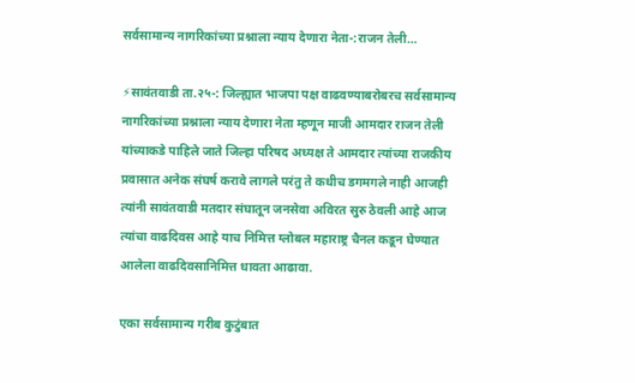सर्वसामान्य नागरिकांच्या प्रश्नाला न्याय देणारा नेता-:राजन तेली…

⚡सावंतवाडी ता.२५-: जिल्ह्यात भाजपा पक्ष वाढवण्याबरोबरच सर्वसामान्य नागरिकांच्या प्रश्नाला न्याय देणारा नेता म्हणून माजी आमदार राजन तेली यांच्याकडे पाहिले जाते जिल्हा परिषद अध्यक्ष ते आमदार त्यांच्या राजकीय प्रवासात अनेक संघर्ष करावे लागले परंतु ते कधीच डगमगले नाही आजही त्यांनी सावंतवाडी मतदार संघातून जनसेवा अविरत सुरु ठेवली आहे आज त्यांचा वाढदिवस आहे याच निमित्त ग्लोबल महाराष्ट्र चैनल कडून घेण्यात आलेला वाढदिवसानिमित्त धावता आढावा.

एका सर्वसामान्य गरीब कुटुंबात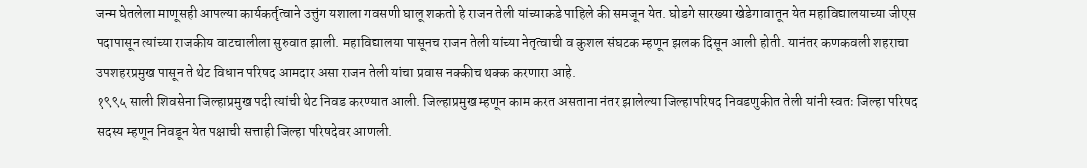जन्म घेतलेला माणूसही आपल्या कार्यकर्तृत्वाने उत्तुंग यशाला गवसणी घालू शकतो हे राजन तेली यांच्याकडे पाहिले की समजून येत. घोडगे सारख्या खेडेगावातून येत महाविद्यालयाच्या जीएस पदापासून त्यांच्या राजकीय वाटचालीला सुरुवात झाली. महाविद्यालया पासूनच राजन तेली यांच्या नेतृत्वाची व कुशल संघटक म्हणून झलक दिसून आली होती. यानंतर कणकवली शहराचा उपशहरप्रमुख पासून ते थेट विधान परिषद आमदार असा राजन तेली यांचा प्रवास नक्कीच थक्क करणारा आहे.
१९९५ साली शिवसेना जिल्हाप्रमुख पदी त्यांची थेट निवड करण्यात आली. जिल्हाप्रमुख म्हणून काम करत असताना नंतर झालेल्या जिल्हापरिषद निवडणुकीत तेली यांनी स्वतः जिल्हा परिषद सदस्य म्हणून निवडून येत पक्षाची सत्ताही जिल्हा परिषदेवर आणली.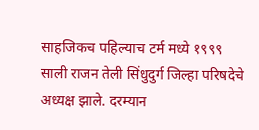साहजिकच पहिल्याच टर्म मध्ये १९९९ साली राजन तेली सिंधुदुर्ग जिल्हा परिषदेचे अध्यक्ष झाले. दरम्यान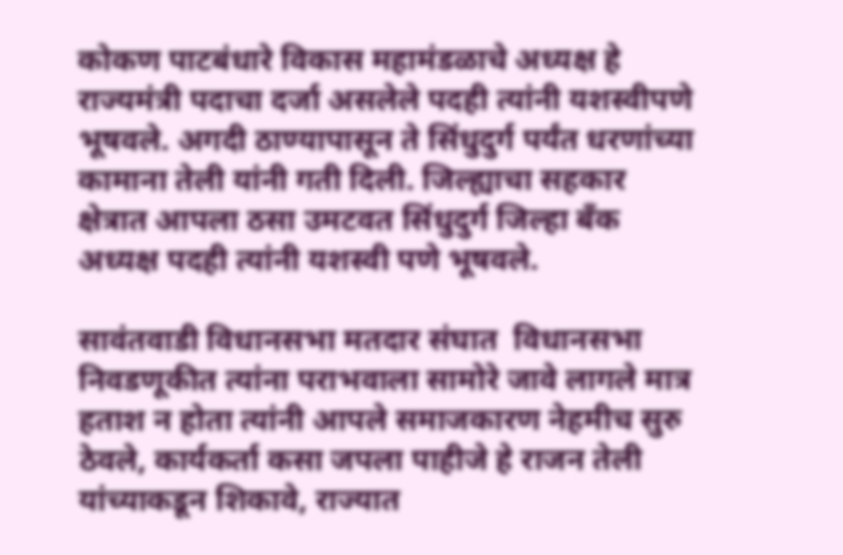कोकण पाटबंधारे विकास महामंडळाचे अध्यक्ष हे राज्यमंत्री पदाचा दर्जा असलेले पदही त्यांनी यशस्वीपणे भूषवले. अगदी ठाण्यापासून ते सिंधुदुर्ग पर्यंत धरणांच्या कामाना तेली यांनी गती दिली. जिल्ह्याचा सहकार क्षेत्रात आपला ठसा उमटवत सिंधुदुर्ग जिल्हा बँक अध्यक्ष पदही त्यांनी यशस्वी पणे भूषवले.

सावंतवाडी विधानसभा मतदार संघात  विधानसभा निवडणूकीत त्यांना पराभवाला सामोरे जावे लागले मात्र हताश न होता त्यांनी आपले समाजकारण नेहमीच सुरु ठेवले, कार्यकर्ता कसा जपला पाहीजे हे राजन तेली यांच्याकडून शिकावे, राज्यात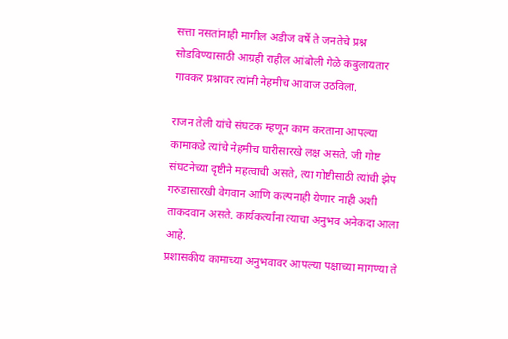सत्ता नसतांनाही मागील अडीज वर्षे ते जनतेचे प्रश्न सोडविण्यासाठी आग्रही राहील आंबोली गेळे कबुलायतार गावकर प्रश्नावर त्यांनी नेहमीच आवाज उठविला.

राजन तेली यांचे संघटक म्हणून काम करताना आपल्या कामाकडे त्यांचे नेहमीच घारीसारखे लक्ष असते. जी गोष्ट संघटनेच्या दृष्टीने महत्वाची असते, त्या गोष्टीसाठी त्यांची झेप गरुडासारखी वेगवान आणि कल्पनाही येणार नाही अशी ताकदवान असते. कार्यकर्त्यांना त्याचा अनुभव अनेकदा आला आहे.
प्रशासकीय कामाच्या अनुभवावर आपल्या पक्षाच्या मागण्या ते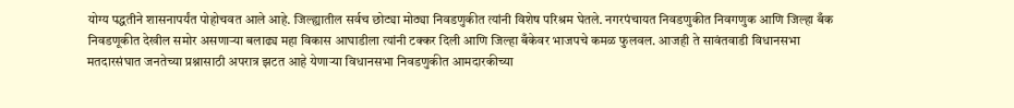योग्य पद्धतीने शासनापर्यंत पोहोचवत आले आहे. जिल्ह्यातील सर्वच छोट्या मोठ्या निवडणुकीत त्यांनी विशेष परिश्रम घेतले. नगरपंचायत निवडणुकीत निवगणुक आणि जिल्हा बँक निवडणूकीत देखील समोर असणाऱ्या बलाढ्य महा विकास आघाडीला त्यांनी टक्कर दिली आणि जिल्हा बँकेवर भाजपचे कमळ फुलवल. आजही ते सावंतवाडी विधानसभा मतदारसंघात जनतेच्या प्रश्नासाठी अपरात्र झटत आहे येणाऱ्या विधानसभा निवडणुकीत आमदारकीच्या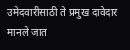उमेदवारीसाठी ते प्रमुख दावेदार मानले जात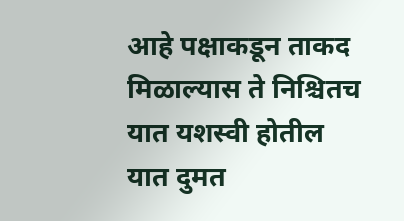आहे पक्षाकडून ताकद मिळाल्यास ते निश्चितच यात यशस्वी होतील यात दुमत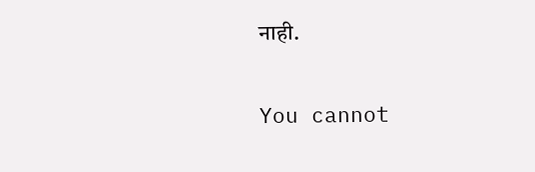नाही.

You cannot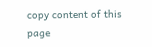copy content of this page